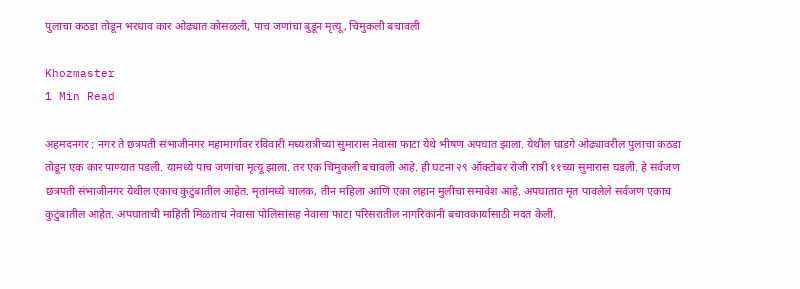पुलाचा कठडा तोडून भरधाव कार ओढ्यात कोसळली, पाच जणांचा बुडून मृत्यू, चिमुकली बचावली

Khozmaster
1 Min Read

अहमदनगर : नगर ते छत्रपती संभाजीनगर महामार्गावर रविवारी मध्यरात्रीच्या सुमारास नेवासा फाटा येथे भीषण अपघात झाला. येथील घाडगे ओढ्यावरील पुलाचा कठडा तोडून एक कार पाण्यात पडली. यामध्ये पाच जणांचा मृत्यू झाला. तर एक चिमुकली बचावली आहे. ही घटना २९ ऑक्टोबर रोजी रात्री ११च्या सुमारास घडली. हे सर्वजण छत्रपती संभाजीनगर येथील एकाच कुटुंबातील आहेत. मृतांमध्ये चालक, तीन महिला आणि एका लहान मुलीचा समावेश आहे. अपघातात मृत पावलेले सर्वजण एकाच कुटुंबातील आहेत. अपघाताची माहिती मिळताच नेवासा पोलिसांसह नेवासा फाटा परिसरातील नागरिकांनी बचावकार्यासाठी मदत केली.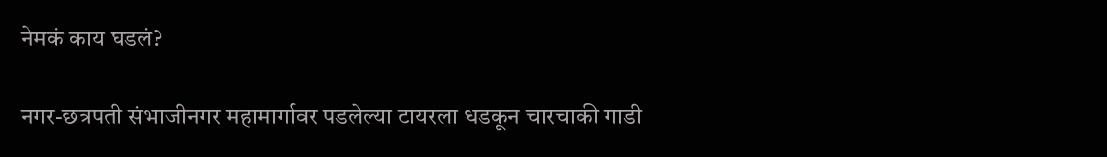नेमकं काय घडलं?

नगर-छत्रपती संभाजीनगर महामार्गावर पडलेल्या टायरला धडकून चारचाकी गाडी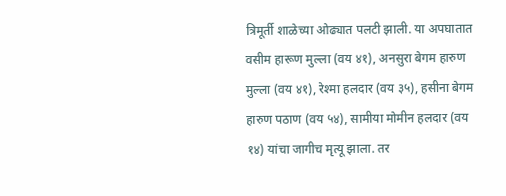त्रिमूर्ती शाळेच्या ओढ्यात पलटी झाली. या अपघातात वसीम हारूण मुल्ला (वय ४१), अनसुरा बेगम हारुण मुल्ला (वय ४१), रेश्मा हलदार (वय ३५), हसीना बेगम हारुण पठाण (वय ५४), सामीया मोमीन हलदार (वय १४) यांचा जागीच मृत्यू झाला. तर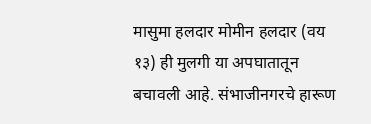मासुमा हलदार मोमीन हलदार (वय १३) ही मुलगी या अपघातातून बचावली आहे. संभाजीनगरचे हारूण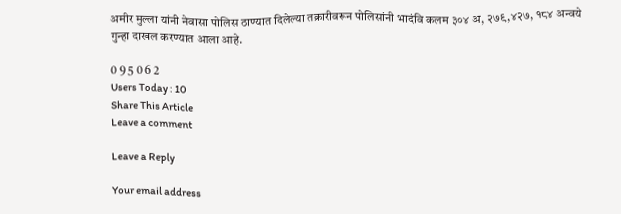अमीर मुल्ला यांनी नेवासा पोलिस ठाण्यात दिलेल्या तक्रारीवरून पोलिसांनी भादंवि कलम ३०४ अ, २७९,४२७, १८४ अन्वये गुन्हा दाखल करण्यात आला आहे.

0 9 5 0 6 2
Users Today : 10
Share This Article
Leave a comment

Leave a Reply

Your email address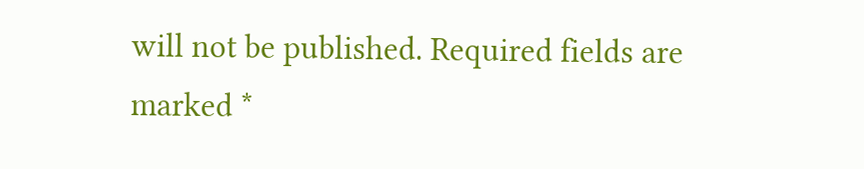will not be published. Required fields are marked *